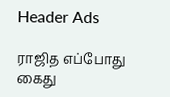Header Ads

ராஜித எப்போது கைது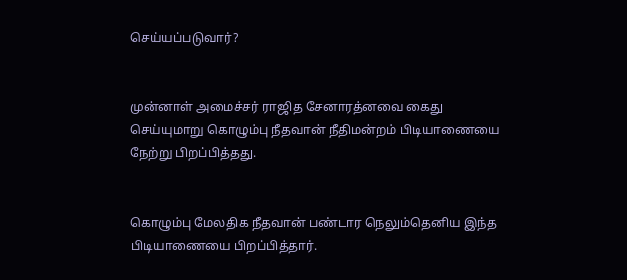செய்யப்படுவார்?


முன்னாள் அமைச்சர் ராஜித சேனாரத்னவை கைது செய்யுமாறு கொழும்பு நீதவான் நீதிமன்றம் பிடியாணையை நேற்று பிறப்பித்தது.


கொழும்பு மேலதிக நீதவான் பண்டார நெலும்தெனிய இந்த பிடியாணையை பிறப்பித்தார்.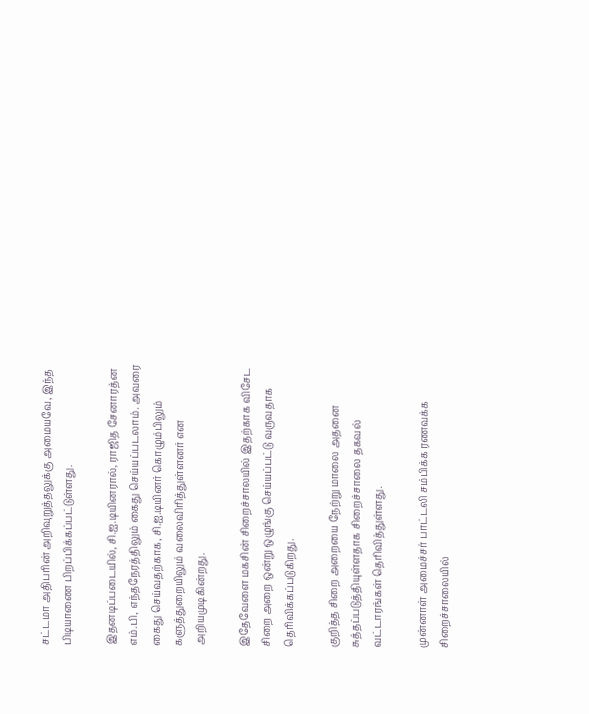சட்டமா அதிபரின் அறிவுறுத்தலுக்கு அமையவே, இந்த பிடியாணை பிறப்பிக்கப்பட்டுள்ளது.

இதனடிப்படையில், சி.ஐ.டியினரால், ராஜித சேனாரத்ன எம்.பி, எந்தநேரத்திலும் கைது செய்யப்படலாம். அவரை கைது செய்வதற்காக, சி.ஐ.டியினர் கொழும்பிலும் களுத்துறையிலும் வலைவிரித்துள்ளனர் என அறியமுடிகின்றது.

இதேவேளை மகசின் சிறைச்சாலயில் இதற்காக விசேட சிறை அறை ஒன்று ஒழுங்கு செய்யப்பட்டு வருவதாக தெரிவிக்கப்படுகிறது.

குறித்த சிறை அறையை நேற்று மாலை அதனை சுத்தப்படுத்தியுள்ளதாக சிறைச்சாலை தகவல் வட்டாரங்கள் தெரிவித்துள்ளது.

முன்னாள் அமைச்சர் பாட்டலி சம்பிக்க ரணவக்க சிறைச்சாலையில்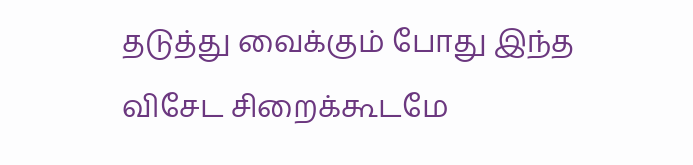தடுத்து வைக்கும் போது இந்த விசேட சிறைக்கூடமே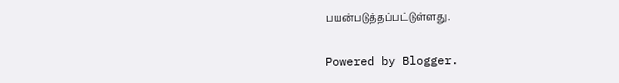பயன்படுத்தப்பட்டுள்ளது.

Powered by Blogger.